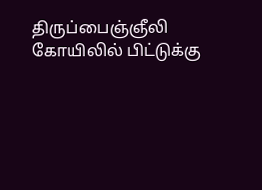திருப்பைஞ்ஞீலி கோயிலில் பிட்டுக்கு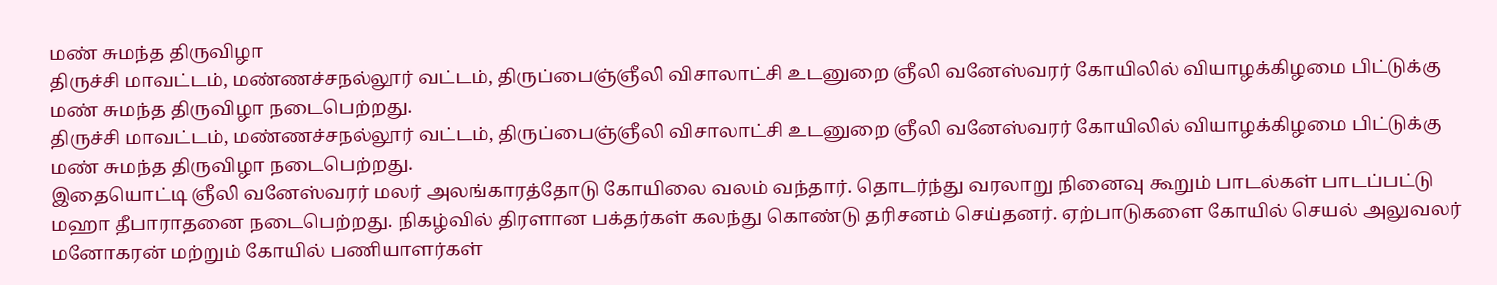மண் சுமந்த திருவிழா
திருச்சி மாவட்டம், மண்ணச்சநல்லூர் வட்டம், திருப்பைஞ்ஞீலி விசாலாட்சி உடனுறை ஞீலி வனேஸ்வரர் கோயிலில் வியாழக்கிழமை பிட்டுக்கு மண் சுமந்த திருவிழா நடைபெற்றது.
திருச்சி மாவட்டம், மண்ணச்சநல்லூர் வட்டம், திருப்பைஞ்ஞீலி விசாலாட்சி உடனுறை ஞீலி வனேஸ்வரர் கோயிலில் வியாழக்கிழமை பிட்டுக்கு மண் சுமந்த திருவிழா நடைபெற்றது.
இதையொட்டி ஞீலி வனேஸ்வரர் மலர் அலங்காரத்தோடு கோயிலை வலம் வந்தார். தொடர்ந்து வரலாறு நினைவு கூறும் பாடல்கள் பாடப்பட்டு மஹா தீபாராதனை நடைபெற்றது. நிகழ்வில் திரளான பக்தர்கள் கலந்து கொண்டு தரிசனம் செய்தனர். ஏற்பாடுகளை கோயில் செயல் அலுவலர் மனோகரன் மற்றும் கோயில் பணியாளர்கள்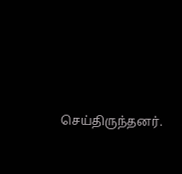செய்திருந்தனர்.